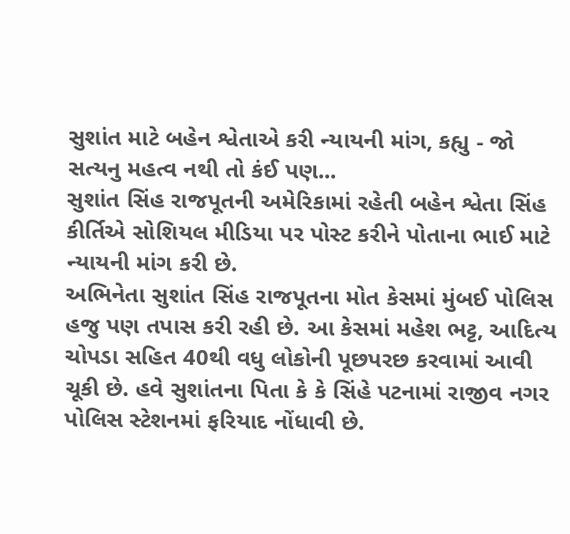સુશાંત માટે બહેન શ્વેતાએ કરી ન્યાયની માંગ, કહ્યુ - જો સત્યનુ મહત્વ નથી તો કંઈ પણ...
સુશાંત સિંહ રાજપૂતની અમેરિકામાં રહેતી બહેન શ્વેતા સિંહ કીર્તિએ સોશિયલ મીડિયા પર પોસ્ટ કરીને પોતાના ભાઈ માટે ન્યાયની માંગ કરી છે.
અભિનેતા સુશાંત સિંહ રાજપૂતના મોત કેસમાં મુંબઈ પોલિસ હજુ પણ તપાસ કરી રહી છે. આ કેસમાં મહેશ ભટ્ટ, આદિત્ય ચોપડા સહિત 40થી વધુ લોકોની પૂછપરછ કરવામાં આવી ચૂકી છે. હવે સુશાંતના પિતા કે કે સિંહે પટનામાં રાજીવ નગર પોલિસ સ્ટેશનમાં ફરિયાદ નોંધાવી છે.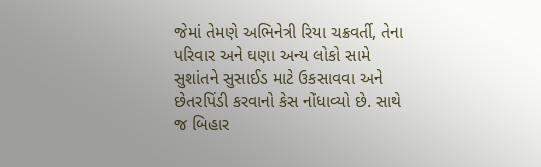જેમાં તેમણે અભિનેત્રી રિયા ચક્રવર્તી, તેના પરિવાર અને ઘણા અન્ય લોકો સામે સુશાંતને સુસાઈડ માટે ઉકસાવવા અને છેતરપિંડી કરવાનો કેસ નોંધાવ્યો છે. સાથે જ બિહાર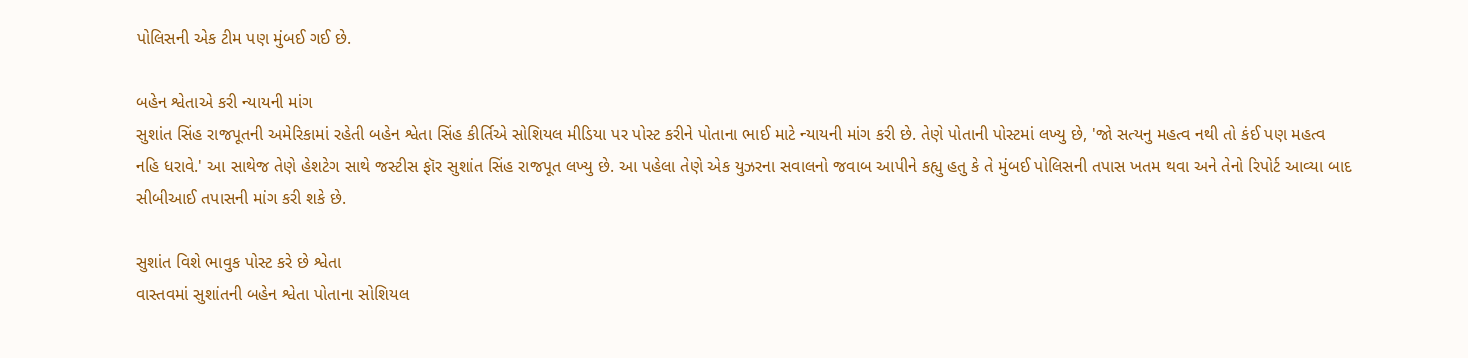પોલિસની એક ટીમ પણ મુંબઈ ગઈ છે.

બહેન શ્વેતાએ કરી ન્યાયની માંગ
સુશાંત સિંહ રાજપૂતની અમેરિકામાં રહેતી બહેન શ્વેતા સિંહ કીર્તિએ સોશિયલ મીડિયા પર પોસ્ટ કરીને પોતાના ભાઈ માટે ન્યાયની માંગ કરી છે. તેણે પોતાની પોસ્ટમાં લખ્યુ છે, 'જો સત્યનુ મહત્વ નથી તો કંઈ પણ મહત્વ નહિ ધરાવે.' આ સાથેજ તેણે હેશટેગ સાથે જસ્ટીસ ફૉર સુશાંત સિંહ રાજપૂત લખ્યુ છે. આ પહેલા તેણે એક યુઝરના સવાલનો જવાબ આપીને કહ્યુ હતુ કે તે મુંબઈ પોલિસની તપાસ ખતમ થવા અને તેનો રિપોર્ટ આવ્યા બાદ સીબીઆઈ તપાસની માંગ કરી શકે છે.

સુશાંત વિશે ભાવુક પોસ્ટ કરે છે શ્વેતા
વાસ્તવમાં સુશાંતની બહેન શ્વેતા પોતાના સોશિયલ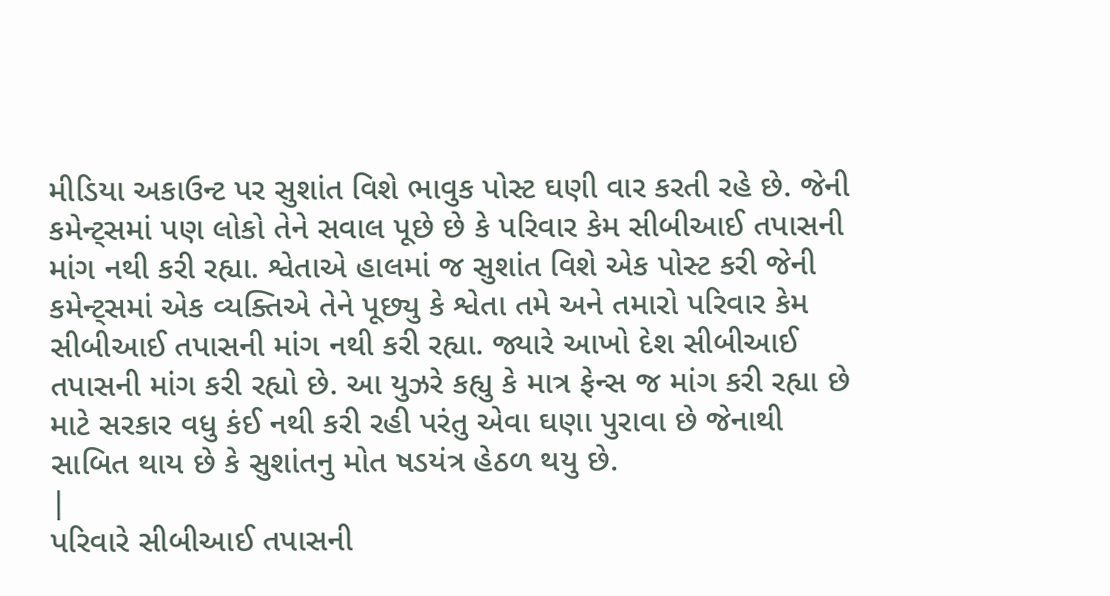મીડિયા અકાઉન્ટ પર સુશાંત વિશે ભાવુક પોસ્ટ ઘણી વાર કરતી રહે છે. જેની કમેન્ટ્સમાં પણ લોકો તેને સવાલ પૂછે છે કે પરિવાર કેમ સીબીઆઈ તપાસની માંગ નથી કરી રહ્યા. શ્વેતાએ હાલમાં જ સુશાંત વિશે એક પોસ્ટ કરી જેની કમેન્ટ્સમાં એક વ્યક્તિએ તેને પૂછ્યુ કે શ્વેતા તમે અને તમારો પરિવાર કેમ સીબીઆઈ તપાસની માંગ નથી કરી રહ્યા. જ્યારે આખો દેશ સીબીઆઈ તપાસની માંગ કરી રહ્યો છે. આ યુઝરે કહ્યુ કે માત્ર ફેન્સ જ માંગ કરી રહ્યા છે માટે સરકાર વધુ કંઈ નથી કરી રહી પરંતુ એવા ઘણા પુરાવા છે જેનાથી સાબિત થાય છે કે સુશાંતનુ મોત ષડયંત્ર હેઠળ થયુ છે.
|
પરિવારે સીબીઆઈ તપાસની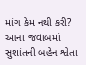માંગ કેમ નથી કરી?
આના જવાબમાં સુશાંતની બહેન શ્વેતા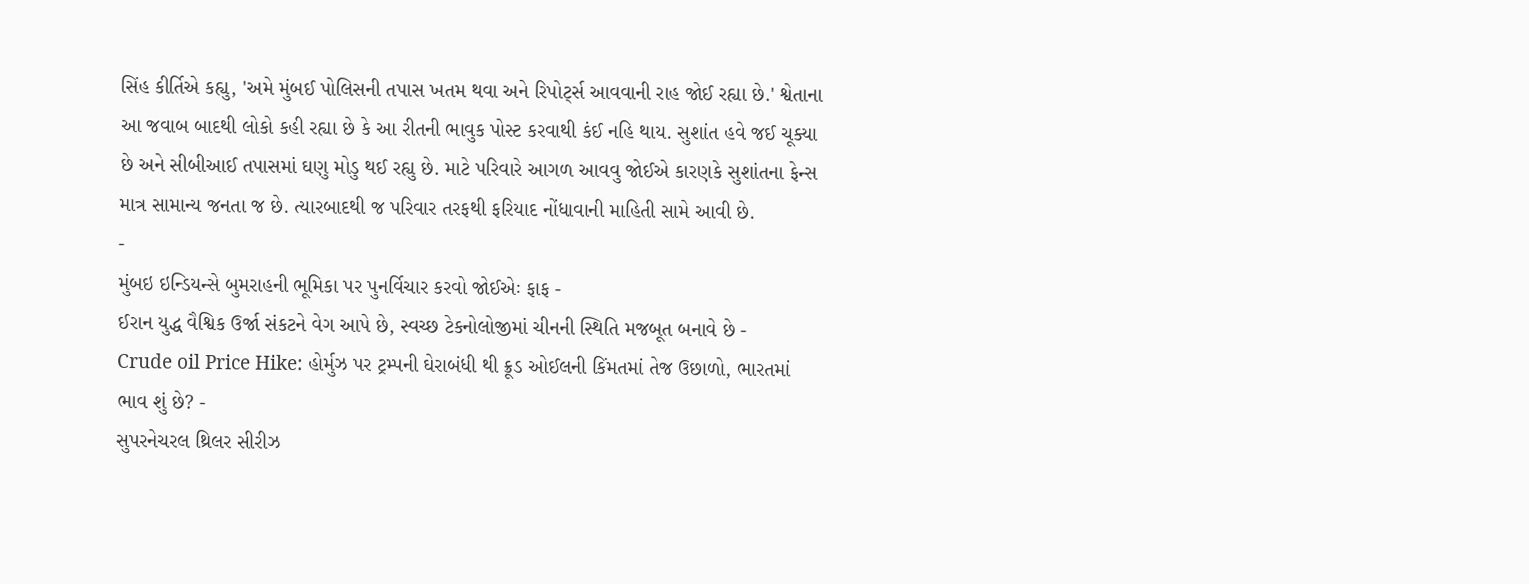સિંહ કીર્તિએ કહ્યુ, 'અમે મુંબઈ પોલિસની તપાસ ખતમ થવા અને રિપોર્ટ્સ આવવાની રાહ જોઈ રહ્યા છે.' શ્વેતાના આ જવાબ બાદથી લોકો કહી રહ્યા છે કે આ રીતની ભાવુક પોસ્ટ કરવાથી કંઈ નહિ થાય. સુશાંત હવે જઈ ચૂક્યા છે અને સીબીઆઈ તપાસમાં ઘણુ મોડુ થઈ રહ્યુ છે. માટે પરિવારે આગળ આવવુ જોઈએ કારણકે સુશાંતના ફેન્સ માત્ર સામાન્ય જનતા જ છે. ત્યારબાદથી જ પરિવાર તરફથી ફરિયાદ નોંધાવાની માહિતી સામે આવી છે.
-
મુંબઇ ઇન્ડિયન્સે બુમરાહની ભૂમિકા પર પુનર્વિચાર કરવો જોઈએઃ ફાફ -
ઈરાન યુદ્ધ વૈશ્વિક ઉર્જા સંકટને વેગ આપે છે, સ્વચ્છ ટેકનોલોજીમાં ચીનની સ્થિતિ મજબૂત બનાવે છે -
Crude oil Price Hike: હોર્મુઝ પર ટ્રમ્પની ઘેરાબંધી થી ક્રૂડ ઓઈલની કિંમતમાં તેજ ઉછાળો, ભારતમાં ભાવ શું છે? -
સુપરનેચરલ થ્રિલર સીરીઝ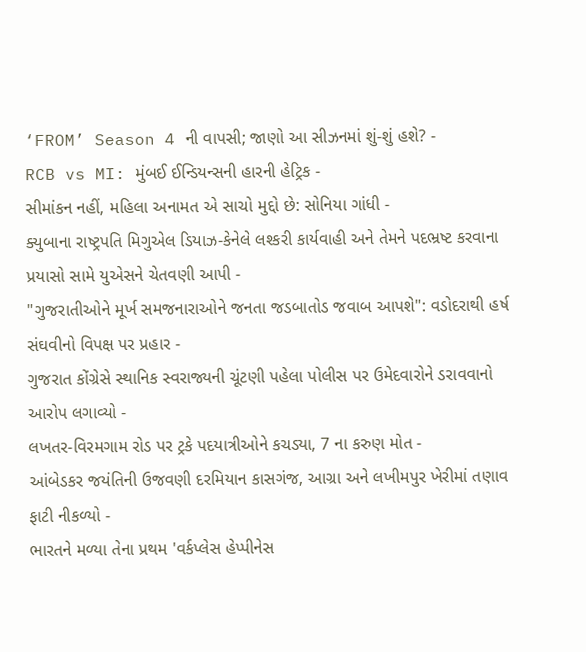‘FROM’ Season 4 ની વાપસી; જાણો આ સીઝનમાં શું-શું હશે? -
RCB vs MI: મુંબઈ ઈન્ડિયન્સની હારની હેટ્રિક -
સીમાંકન નહીં, મહિલા અનામત એ સાચો મુદ્દો છે: સોનિયા ગાંધી -
ક્યુબાના રાષ્ટ્રપતિ મિગુએલ ડિયાઝ-કેનેલે લશ્કરી કાર્યવાહી અને તેમને પદભ્રષ્ટ કરવાના પ્રયાસો સામે યુએસને ચેતવણી આપી -
"ગુજરાતીઓને મૂર્ખ સમજનારાઓને જનતા જડબાતોડ જવાબ આપશે": વડોદરાથી હર્ષ સંઘવીનો વિપક્ષ પર પ્રહાર -
ગુજરાત કોંગ્રેસે સ્થાનિક સ્વરાજ્યની ચૂંટણી પહેલા પોલીસ પર ઉમેદવારોને ડરાવવાનો આરોપ લગાવ્યો -
લખતર-વિરમગામ રોડ પર ટ્રકે પદયાત્રીઓને કચડ્યા, 7 ના કરુણ મોત -
આંબેડકર જયંતિની ઉજવણી દરમિયાન કાસગંજ, આગ્રા અને લખીમપુર ખેરીમાં તણાવ ફાટી નીકળ્યો -
ભારતને મળ્યા તેના પ્રથમ 'વર્કપ્લેસ હેપ્પીનેસ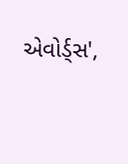એવોર્ડ્સ',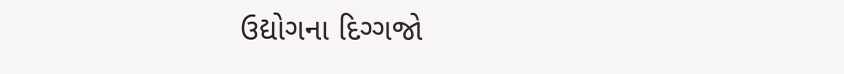ઉદ્યોગના દિગ્ગજો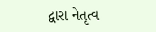દ્વારા નેતૃત્વ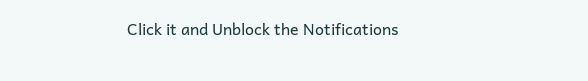Click it and Unblock the Notifications